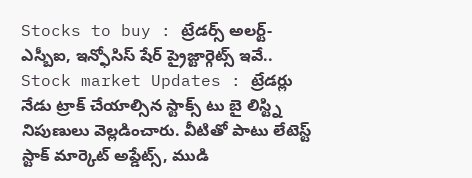Stocks to buy : ట్రేడర్స్ అలర్ట్- ఎస్బీఐ, ఇన్ఫోసిస్ షేర్ ప్రైజ్టార్గెట్స్ ఇవే..
Stock market Updates : ట్రేడర్లు నేడు ట్రాక్ చేయాల్సిన స్టాక్స్ టు బై లిస్ట్ని నిపుణులు వెల్లడించారు. వీటితో పాటు లేటెస్ట్ స్టాక్ మార్కెట్ అప్డేట్స్, ముడి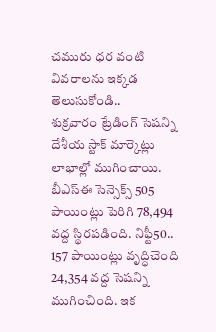చమురు ధర వంటి వివరాలను ఇక్కడ తెలుసుకోండి..
శుక్రవారం ట్రేడింగ్ సెషన్ని దేశీయ స్టాక్ మార్కెట్లు లాభాల్లో ముగించాయి. బీఎస్ఈ సెన్సెక్స్ 505 పాయింట్లు పెరిగి 78,494 వద్ద స్థిరపడింది. నిఫ్టీ50.. 157 పాయింట్లు వృద్ధిచెంది 24,354 వద్ద సెషన్ని ముగించింది. ఇక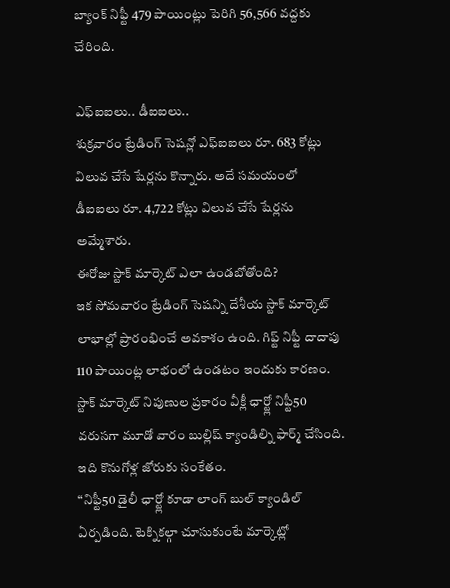బ్యాంక్ నిఫ్టీ 479 పాయింట్లు పెరిగి 56,566 వద్దకు చేరింది.

ఎఫ్ఐఐలు.. డీఐఐలు..
శుక్రవారం ట్రేడింగ్ సెషన్లో ఎఫ్ఐఐలు రూ. 683 కోట్లు విలువ చేసే షేర్లను కొన్నారు. అదే సమయంలో డీఐఐలు రూ. 4,722 కోట్లు విలువ చేసే షేర్లను అమ్మేశారు.
ఈరోజు స్టాక్ మార్కెట్ ఎలా ఉండబోతోంది?
ఇక సోమవారం ట్రేడింగ్ సెషన్ని దేశీయ స్టాక్ మార్కెట్ లాభాల్లో ప్రారంభించే అవకాశం ఉంది. గిఫ్ట్ నిఫ్టీ దాదాపు 110 పాయింట్ల లాభంలో ఉండటం ఇందుకు కారణం.
స్టాక్ మార్కెట్ నిపుణుల ప్రకారం వీక్లీ ఛార్ట్లో నిఫ్టీ50 వరుసగా మూడో వారం బుల్లిష్ క్యాండిల్ని ఫార్మ్ చేసింది. ఇది కొనుగోళ్ల జోరుకు సంకేతం.
“నిఫ్టీ50 డైలీ ఛార్ట్లో కూడా లాంగ్ బుల్ క్యాండిల్ ఏర్పడింది. టెక్నికల్గా చూసుకుంటే మార్కెట్లో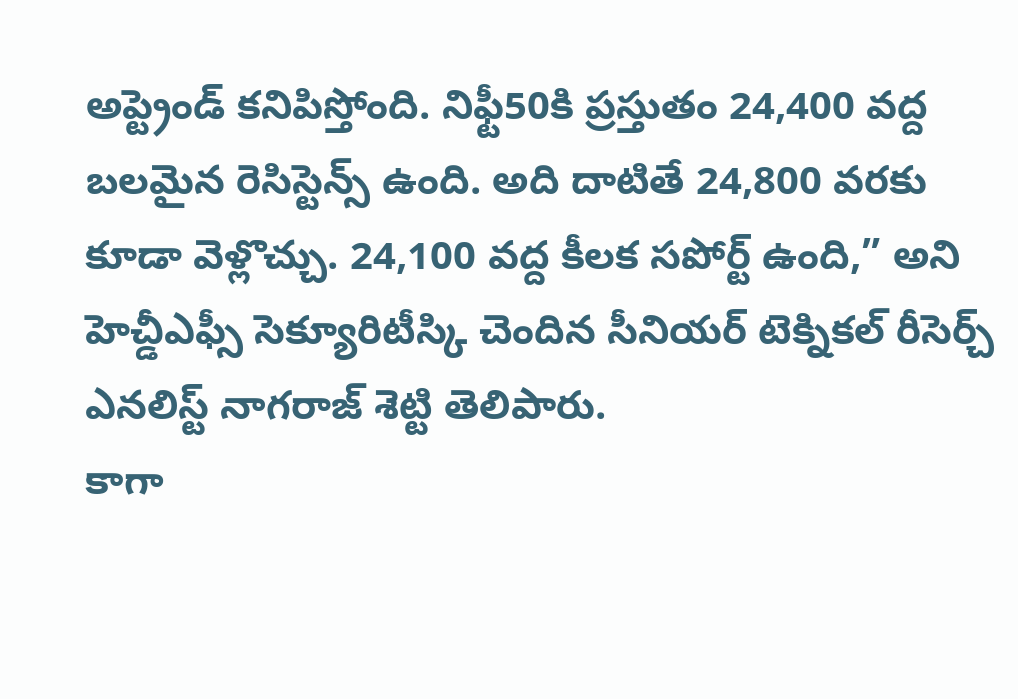అప్ట్రెండ్ కనిపిస్తోంది. నిఫ్టీ50కి ప్రస్తుతం 24,400 వద్ద బలమైన రెసిస్టెన్స్ ఉంది. అది దాటితే 24,800 వరకు కూడా వెళ్లొచ్చు. 24,100 వద్ద కీలక సపోర్ట్ ఉంది,” అని హెచ్డీఎఫ్సీ సెక్యూరిటీస్కి చెందిన సీనియర్ టెక్నికల్ రీసెర్చ్ ఎనలిస్ట్ నాగరాజ్ శెట్టి తెలిపారు.
కాగా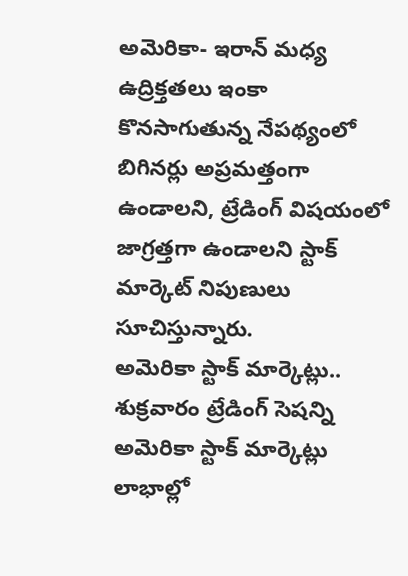అమెరికా- ఇరాన్ మధ్య ఉద్రిక్తతలు ఇంకా కొనసాగుతున్న నేపథ్యంలో బిగినర్లు అప్రమత్తంగా ఉండాలని, ట్రేడింగ్ విషయంలో జాగ్రత్తగా ఉండాలని స్టాక్ మార్కెట్ నిపుణులు సూచిస్తున్నారు.
అమెరికా స్టాక్ మార్కెట్లు..
శుక్రవారం ట్రేడింగ్ సెషన్ని అమెరికా స్టాక్ మార్కెట్లు లాభాల్లో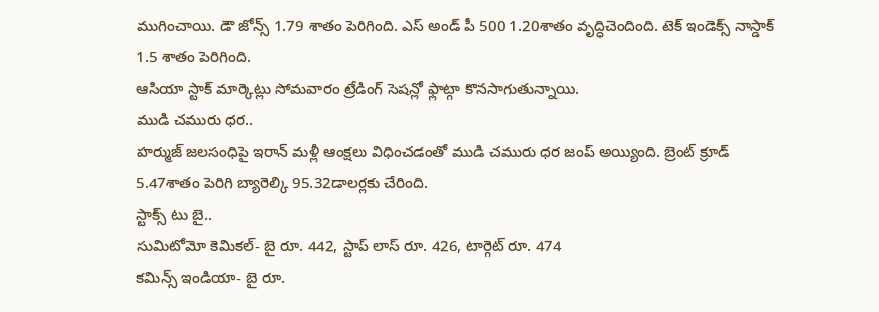ముగించాయి. డౌ జోన్స్ 1.79 శాతం పెరిగింది. ఎస్ అండ్ పీ 500 1.20శాతం వృద్ధిచెందింది. టెక్ ఇండెక్స్ నాస్డాక్ 1.5 శాతం పెరిగింది.
ఆసియా స్టాక్ మార్కెట్లు సోమవారం ట్రేడింగ్ సెషన్లో ఫ్లాట్గా కొనసాగుతున్నాయి.
ముడి చమురు ధర..
హర్ముజ్ జలసంధిపై ఇరాన్ మళ్లీ ఆంక్షలు విధించడంతో ముడి చమురు ధర జంప్ అయ్యింది. బ్రెంట్ క్రూడ్ 5.47శాతం పెరిగి బ్యారెల్కి 95.32డాలర్లకు చేరింది.
స్టాక్స్ టు బై..
సుమిటోమో కెమికల్- బై రూ. 442, స్టాప్ లాస్ రూ. 426, టార్గెట్ రూ. 474
కమిన్స్ ఇండియా- బై రూ.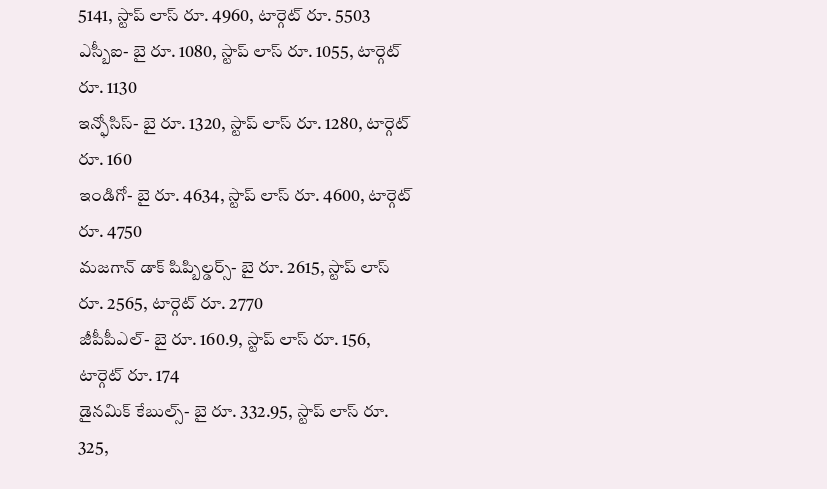5141, స్టాప్ లాస్ రూ. 4960, టార్గెట్ రూ. 5503
ఎస్బీఐ- బై రూ. 1080, స్టాప్ లాస్ రూ. 1055, టార్గెట్ రూ. 1130
ఇన్ఫోసిస్- బై రూ. 1320, స్టాప్ లాస్ రూ. 1280, టార్గెట్ రూ. 160
ఇండిగో- బై రూ. 4634, స్టాప్ లాస్ రూ. 4600, టార్గెట్ రూ. 4750
మజగాన్ డాక్ షిప్బిల్డర్స్- బై రూ. 2615, స్టాప్ లాస్ రూ. 2565, టార్గెట్ రూ. 2770
జీపీపీఎల్- బై రూ. 160.9, స్టాప్ లాస్ రూ. 156, టార్గెట్ రూ. 174
డైనమిక్ కేబుల్స్- బై రూ. 332.95, స్టాప్ లాస్ రూ. 325,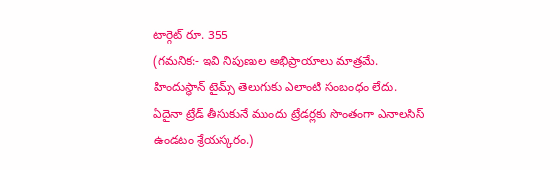టార్గెట్ రూ. 355
(గమనిక:- ఇవి నిపుణుల అభిప్రాయాలు మాత్రమే. హిందుస్థాన్ టైమ్స్ తెలుగుకు ఎలాంటి సంబంధం లేదు. ఏదైనా ట్రేడ్ తీసుకునే ముందు ట్రేడర్లకు సొంతంగా ఎనాలసిస్ ఉండటం శ్రేయస్కరం.)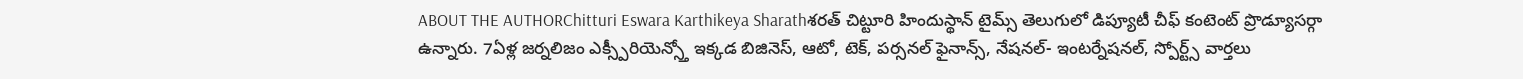ABOUT THE AUTHORChitturi Eswara Karthikeya Sharathశరత్ చిట్టూరి హిందుస్థాన్ టైమ్స్ తెలుగులో డిప్యూటీ చీఫ్ కంటెంట్ ప్రొడ్యూసర్గా ఉన్నారు. 7ఏళ్ల జర్నలిజం ఎక్స్పీరియెన్స్తో ఇక్కడ బిజినెస్, ఆటో, టెక్, పర్సనల్ ఫైనాన్స్, నేషనల్- ఇంటర్నేషనల్, స్పోర్ట్స్ వార్తలు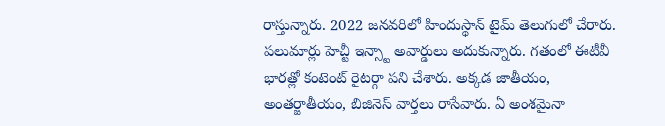రాస్తున్నారు. 2022 జనవరిలో హిందుస్థాన్ టైమ్ తెలుగులో చేరారు. పలుమార్లు హెచ్టీ ఇన్స్టా అవార్డులు అదుకున్నారు. గతంలో ఈటీవీ భారత్లో కంటెంట్ రైటర్గా పని చేశారు. అక్కడ జాతీయం, అంతర్జాతీయం, బిజినెస్ వార్తలు రాసేవారు. ఏ అంశమైనా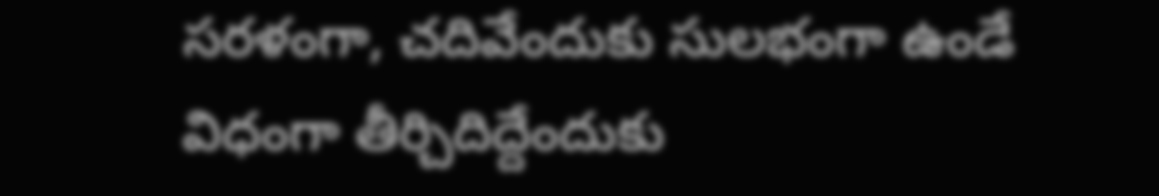సరళంగా, చదివేందుకు సులభంగా ఉండే విధంగా తీర్చిదిద్దేందుకు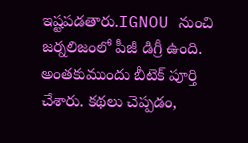ఇష్టపడతారు.IGNOU నుంచి జర్నలిజంలో పీజీ డిగ్రీ ఉంది. అంతకుముందు బీటెక్ పూర్తి చేశారు. కథలు చెప్పడం,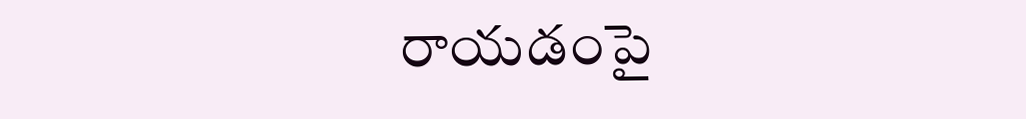రాయడంపై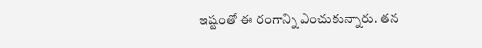ఇష్టంతో ఈ రంగాన్ని ఎంచుకున్నారు. తన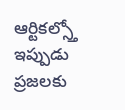ఆర్టికల్స్తో ఇప్పుడు ప్రజలకు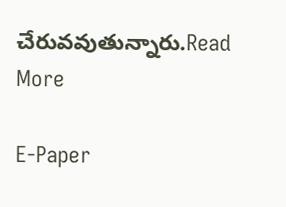చేరువవుతున్నారు.Read More

E-Paper